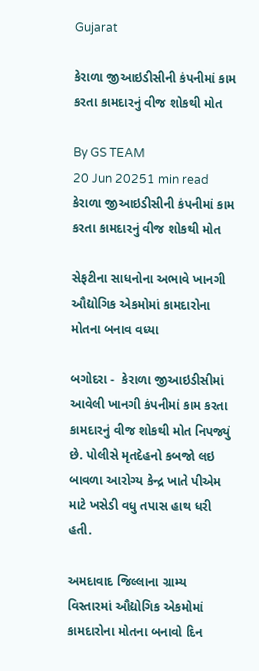Gujarat

કેરાળા જીઆઇડીસીની કંપનીમાં કામ કરતા કામદારનું વીજ શોકથી મોત

By GS TEAM
20 Jun 20251 min read
કેરાળા જીઆઇડીસીની કંપનીમાં કામ કરતા કામદારનું વીજ શોકથી મોત

સેફટીના સાધનોના અભાવે ખાનગી ઔદ્યોગિક એકમોમાં કામદારોના મોતના બનાવ વધ્યા

બગોદરા -  કેરાળા જીઆઇડીસીમાં આવેલી ખાનગી કંપનીમાં કામ કરતા કામદારનું વીજ શોકથી મોત નિપજ્યું છે. પોલીસે મૃતદેહનો કબજો લઇ બાવળા આરોગ્ય કેન્દ્ર ખાતે પીએમ માટે ખસેડી વધુ તપાસ હાથ ધરી હતી.

અમદાવાદ જિલ્લાના ગ્રામ્ય વિસ્તારમાં ઔદ્યોગિક એકમોમાં કામદારોના મોતના બનાવો દિન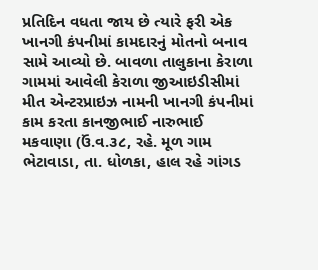પ્રતિદિન વધતા જાય છે ત્યારે ફરી એક ખાનગી કંપનીમાં કામદારનું મોતનો બનાવ સામે આવ્યો છે. બાવળા તાલુકાના કેરાળા ગામમાં આવેલી કેરાળા જીઆઇડીસીમાં મીત એન્ટરપ્રાઇઝ નામની ખાનગી કંપનીમાં કામ કરતા કાનજીભાઈ નારુભાઈ મકવાણા (ઉં.વ.૩૮, રહે. મૂળ ગામ ભેટાવાડા, તા. ધોળકા, હાલ રહે ગાંગડ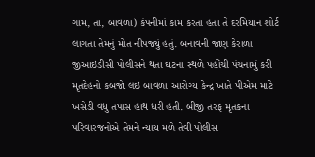ગામ, તા, બાવળા) કંપનીમાં કામ કરતા હતા તે દરમિયાન શોર્ટ લાગતા તેમનું મોત નીપજ્યું હતું. બનાવની જાણ કેરાળા જીઆઇડીસી પોલીસને થતા ઘટના સ્થળે પહોંચી પંચનામું કરી મૃતદેહનો કબજો લઇ બાવળા આરોગ્ય કેન્દ્ર ખાતે પીએમ માટે ખસેડી વધુ તપાસ હાથ ધરી હતી. બીજી તરફ મૃતકના પરિવારજનોએ તેમને ન્યાય મળે તેવી પોલીસ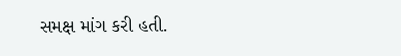સમક્ષ માંગ કરી હતી.